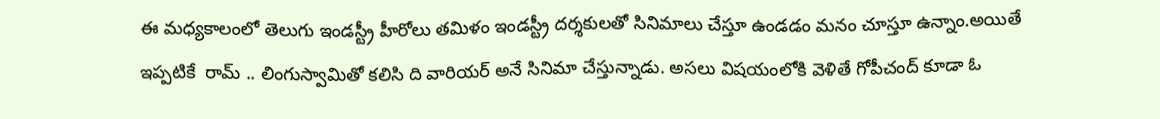ఈ మధ్యకాలంలో తెలుగు ఇండస్ట్రీ హీరోలు తమిళం ఇండస్ట్రీ దర్శకులతో సినిమాలు చేస్తూ ఉండడం మనం చూస్తూ ఉన్నాం.అయితే ఇప్పటికే  రామ్ .. లింగుస్వామితో కలిసి ది వారియర్ అనే సినిమా చేస్తున్నాడు. అసలు విషయంలోకి వెళితే గోపీచంద్ కూడా ఓ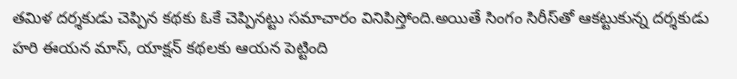తమిళ దర్శకుడు చెప్పిన కథకు ఓకే చెప్పినట్టు సమాచారం వినిపిస్తోంది.అయితే సింగం సిరీస్‌తో ఆకట్టుకున్న దర్శకుడు హరి ఈయన మాస్‌, యాక్షన్ కథలకు ఆయన పెట్టింది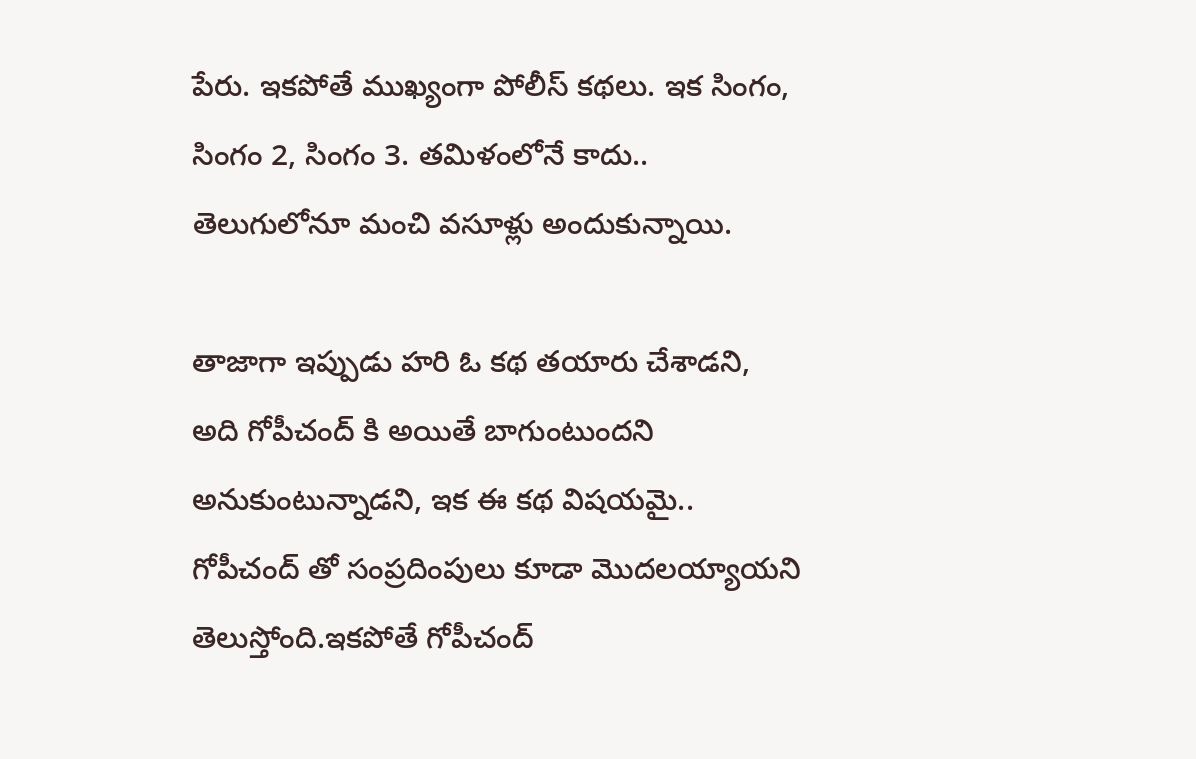పేరు. ఇకపోతే ముఖ్యంగా పోలీస్ కథలు. ఇక సింగం, సింగం 2, సింగం 3. తమిళంలోనే కాదు.. తెలుగులోనూ మంచి వసూళ్లు అందుకున్నాయి.

తాజాగా ఇప్పుడు హరి ఓ కథ తయారు చేశాడని, అది గోపీచంద్ కి అయితే బాగుంటుందని అనుకుంటున్నాడని, ఇక ఈ కథ విషయమై.. గోపీచంద్ తో సంప్రదింపులు కూడా మొదలయ్యాయని తెలుస్తోంది.ఇకపోతే గోపీచంద్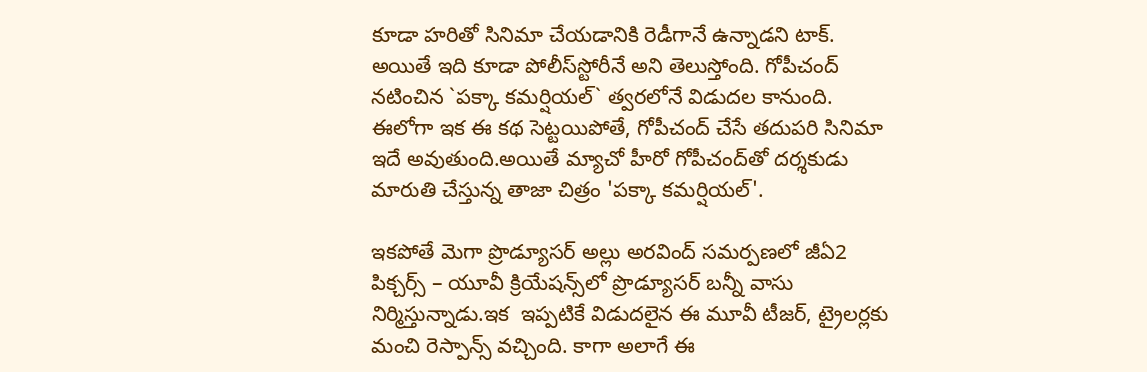కూడా హరితో సినిమా చేయడానికి రెడీగానే ఉన్నాడని టాక్‌. అయితే ఇది కూడా పోలీస్‌స్టోరీనే అని తెలుస్తోంది. గోపీచంద్ నటించిన `పక్కా కమర్షియల్‌` త్వరలోనే విడుదల కానుంది. ఈలోగా ఇక ఈ కథ సెట్టయిపోతే, గోపీచంద్ చేసే తదుపరి సినిమా ఇదే అవుతుంది.అయితే మ్యాచో హీరో గోపీచంద్‌తో దర్శకుడు మారుతి చేస్తున్న తాజా చిత్రం 'పక్కా కమర్షియల్'.

ఇకపోతే మెగా ప్రొడ్యూసర్ అల్లు అరవింద్ సమర్పణలో జీఏ2 పిక్చర్స్ – యూవీ క్రియేషన్స్‌లో ప్రొడ్యూసర్ బన్నీ వాసు నిర్మిస్తున్నాడు.ఇక  ఇప్పటికే విడుదలైన ఈ మూవీ టీజర్‌, ట్రైలర్లకు మంచి రెస్పాన్స్‌ వచ్చింది. కాగా అలాగే ఈ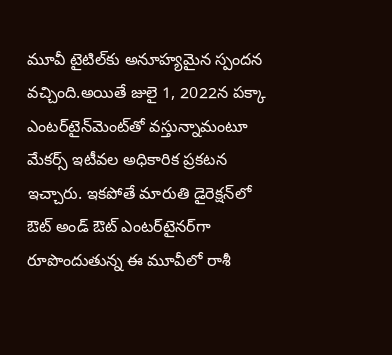మూవీ టైటిల్‌కు అనూహ్యమైన స్పందన వచ్చింది.అయితే జులై 1, 2022న పక్కా ఎంటర్‌టైన్‌మెంట్‌తో వస్తున్నామంటూ మేకర్స్ ఇటీవల అధికారిక ప్రకటన ఇచ్చారు. ఇకపోతే మారుతి డైరెక్షన్‌లో ఔట్‌ అండ్‌ ఔట్‌ ఎంటర్‌టైనర్‌గా రూపొందుతున్న ఈ మూవీలో రాశీ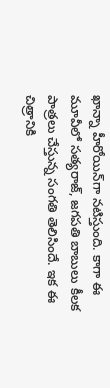ఖాన్నా హీరోయిన్‌గా నటిస్తుంది. కాగా ఈ మూవీలో సత్యరాజ్‌, జగపతి బాబులు కీలక పాత్రలు చేస్తున్న సంగతి తెలిసిందే. ఇక ఈ చిత్రానికి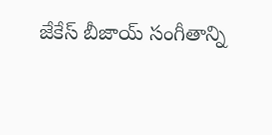జేకేస్ బీజాయ్ సంగీతాన్ని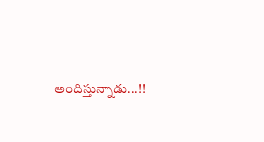అందిస్తున్నాడు...!!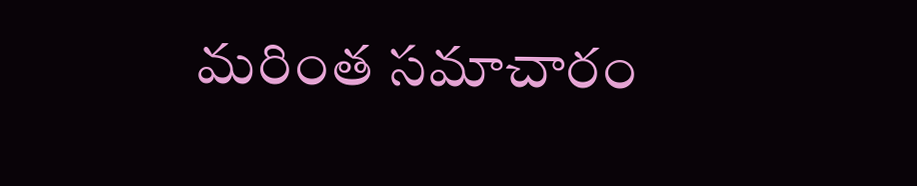మరింత సమాచారం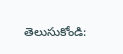తెలుసుకోండి: